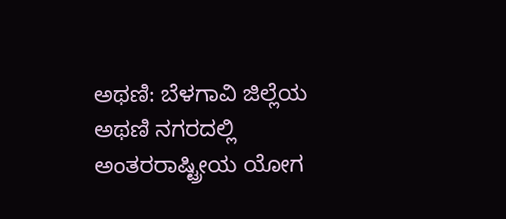ಅಥಣಿ: ಬೆಳಗಾವಿ ಜಿಲ್ಲೆಯ ಅಥಣಿ ನಗರದಲ್ಲಿ ಅಂತರರಾಷ್ಟ್ರೀಯ ಯೋಗ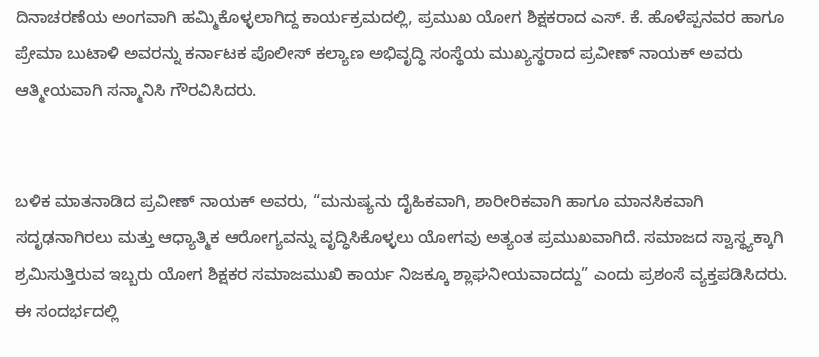ದಿನಾಚರಣೆಯ ಅಂಗವಾಗಿ ಹಮ್ಮಿಕೊಳ್ಳಲಾಗಿದ್ದ ಕಾರ್ಯಕ್ರಮದಲ್ಲಿ, ಪ್ರಮುಖ ಯೋಗ ಶಿಕ್ಷಕರಾದ ಎಸ್. ಕೆ. ಹೊಳೆಪ್ಪನವರ ಹಾಗೂ ಪ್ರೇಮಾ ಬುಟಾಳಿ ಅವರನ್ನು ಕರ್ನಾಟಕ ಪೊಲೀಸ್ ಕಲ್ಯಾಣ ಅಭಿವೃದ್ಧಿ ಸಂಸ್ಥೆಯ ಮುಖ್ಯಸ್ಥರಾದ ಪ್ರವೀಣ್ ನಾಯಕ್ ಅವರು ಆತ್ಮೀಯವಾಗಿ ಸನ್ಮಾನಿಸಿ ಗೌರವಿಸಿದರು.


ಬಳಿಕ ಮಾತನಾಡಿದ ಪ್ರವೀಣ್ ನಾಯಕ್ ಅವರು, “ಮನುಷ್ಯನು ದೈಹಿಕವಾಗಿ, ಶಾರೀರಿಕವಾಗಿ ಹಾಗೂ ಮಾನಸಿಕವಾಗಿ ಸದೃಢನಾಗಿರಲು ಮತ್ತು ಆಧ್ಯಾತ್ಮಿಕ ಆರೋಗ್ಯವನ್ನು ವೃದ್ಧಿಸಿಕೊಳ್ಳಲು ಯೋಗವು ಅತ್ಯಂತ ಪ್ರಮುಖವಾಗಿದೆ. ಸಮಾಜದ ಸ್ವಾಸ್ಥ್ಯಕ್ಕಾಗಿ ಶ್ರಮಿಸುತ್ತಿರುವ ಇಬ್ಬರು ಯೋಗ ಶಿಕ್ಷಕರ ಸಮಾಜಮುಖಿ ಕಾರ್ಯ ನಿಜಕ್ಕೂ ಶ್ಲಾಘನೀಯವಾದದ್ದು” ಎಂದು ಪ್ರಶಂಸೆ ವ್ಯಕ್ತಪಡಿಸಿದರು.
ಈ ಸಂದರ್ಭದಲ್ಲಿ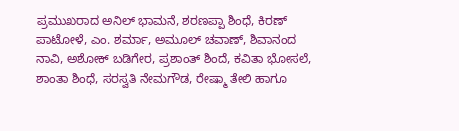ಪ್ರಮುಖರಾದ ಅನಿಲ್ ಭಾಮನೆ, ಶರಣಪ್ಪಾ ಶಿಂಧೆ, ಕಿರಣ್ ಪಾಟೋಳೆ, ಎಂ. ಶರ್ಮಾ, ಅಮೂಲ್ ಚವಾಣ್, ಶಿವಾನಂದ ನಾವಿ, ಅಶೋಕ್ ಬಡಿಗೇರ, ಪ್ರಶಾಂತ್ ಶಿಂದೆ, ಕವಿತಾ ಭೋಸಲೆ, ಶಾಂತಾ ಶಿಂಧೆ, ಸರಸ್ವತಿ ನೇಮಗೌಡ, ರೇಷ್ಮಾ ತೇಲಿ ಹಾಗೂ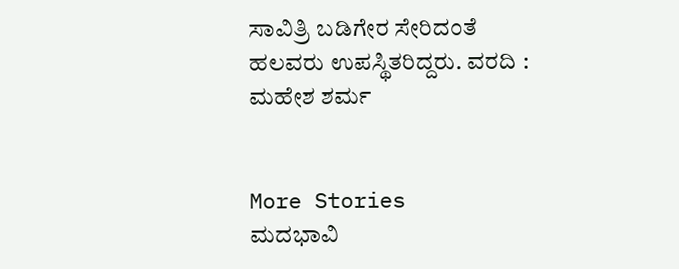ಸಾವಿತ್ರಿ ಬಡಿಗೇರ ಸೇರಿದಂತೆ ಹಲವರು ಉಪಸ್ಥಿತರಿದ್ದರು. ವರದಿ : ಮಹೇಶ ಶರ್ಮ


More Stories
ಮದಭಾವಿ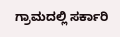ಗ್ರಾಮದಲ್ಲಿ ಸರ್ಕಾರಿ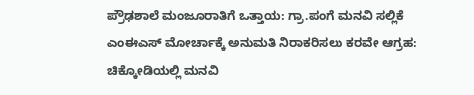ಪ್ರೌಢಶಾಲೆ ಮಂಜೂರಾತಿಗೆ ಒತ್ತಾಯ: ಗ್ರಾ.ಪಂಗೆ ಮನವಿ ಸಲ್ಲಿಕೆ
ಎಂಈಎಸ್ ಮೋರ್ಚಾಕ್ಕೆ ಅನುಮತಿ ನಿರಾಕರಿಸಲು ಕರವೇ ಆಗ್ರಹ: ಚಿಕ್ಕೋಡಿಯಲ್ಲಿ ಮನವಿ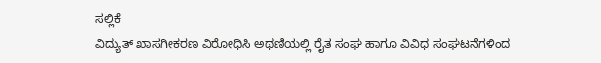ಸಲ್ಲಿಕೆ
ವಿದ್ಯುತ್ ಖಾಸಗೀಕರಣ ವಿರೋಧಿಸಿ ಅಥಣಿಯಲ್ಲಿ ರೈತ ಸಂಘ ಹಾಗೂ ವಿವಿಧ ಸಂಘಟನೆಗಳಿಂದ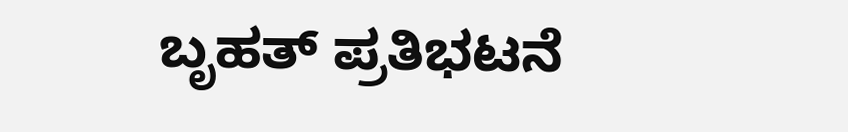ಬೃಹತ್ ಪ್ರತಿಭಟನೆ